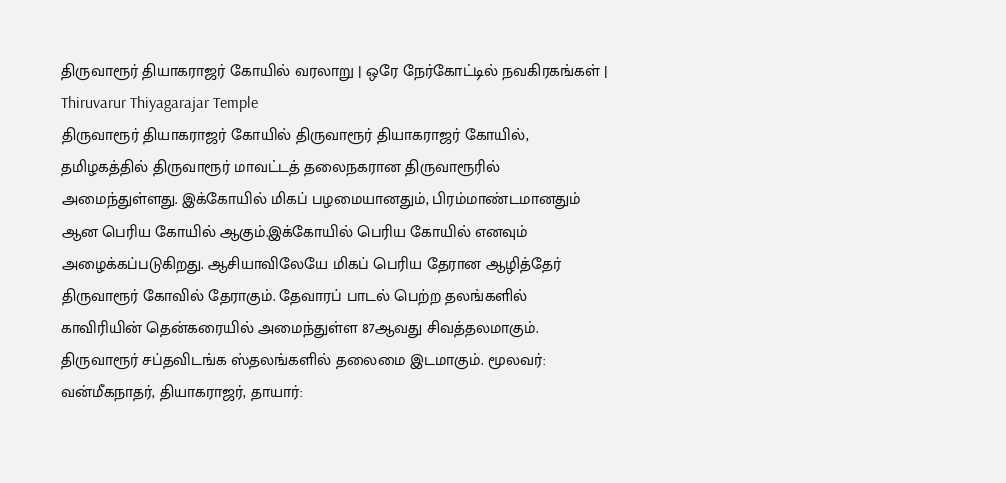திருவாரூர் தியாகராஜர் கோயில் வரலாறு | ஒரே நேர்கோட்டில் நவகிரகங்கள் | Thiruvarur Thiyagarajar Temple
திருவாரூர் தியாகராஜர் கோயில் திருவாரூர் தியாகராஜர் கோயில், தமிழகத்தில் திருவாரூர் மாவட்டத் தலைநகரான திருவாரூரில் அமைந்துள்ளது. இக்கோயில் மிகப் பழமையானதும், பிரம்மாண்டமானதும் ஆன பெரிய கோயில் ஆகும்.இக்கோயில் பெரிய கோயில் எனவும் அழைக்கப்படுகிறது. ஆசியாவிலேயே மிகப் பெரிய தேரான ஆழித்தேர் திருவாரூர் கோவில் தேராகும். தேவாரப் பாடல் பெற்ற தலங்களில் காவிரியின் தென்கரையில் அமைந்துள்ள 87ஆவது சிவத்தலமாகும். திருவாரூர் சப்தவிடங்க ஸ்தலங்களில் தலைமை இடமாகும். மூலவர்: வன்மீகநாதர், தியாகராஜர், தாயார்: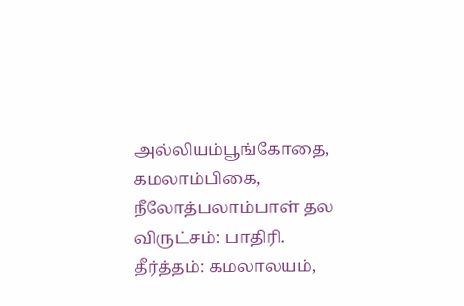அல்லியம்பூங்கோதை, கமலாம்பிகை, நீலோத்பலாம்பாள் தல விருட்சம்: பாதிரி. தீர்த்தம்: கமலாலயம்,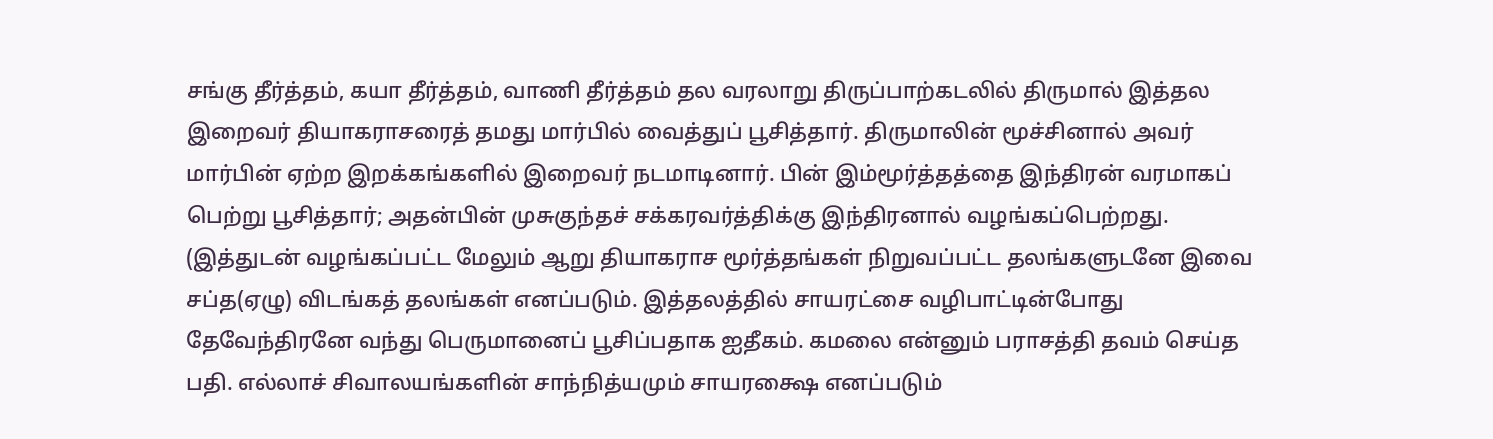சங்கு தீர்த்தம், கயா தீர்த்தம், வாணி தீர்த்தம் தல வரலாறு திருப்பாற்கடலில் திருமால் இத்தல இறைவர் தியாகராசரைத் தமது மார்பில் வைத்துப் பூசித்தார். திருமாலின் மூச்சினால் அவர் மார்பின் ஏற்ற இறக்கங்களில் இறைவர் நடமாடினார். பின் இம்மூர்த்தத்தை இந்திரன் வரமாகப் பெற்று பூசித்தார்; அதன்பின் முசுகுந்தச் சக்கரவர்த்திக்கு இந்திரனால் வழங்கப்பெற்றது. (இத்துடன் வழங்கப்பட்ட மேலும் ஆறு தியாகராச மூர்த்தங்கள் நிறுவப்பட்ட தலங்களுடனே இவை சப்த(ஏழு) விடங்கத் தலங்கள் எனப்படும். இத்தலத்தில் சாயரட்சை வழிபாட்டின்போது தேவேந்திரனே வந்து பெருமானைப் பூசிப்பதாக ஐதீகம். கமலை என்னும் பராசத்தி தவம் செய்த பதி. எல்லாச் சிவாலயங்களின் சாந்நித்யமும் சாயரக்ஷை எனப்படும்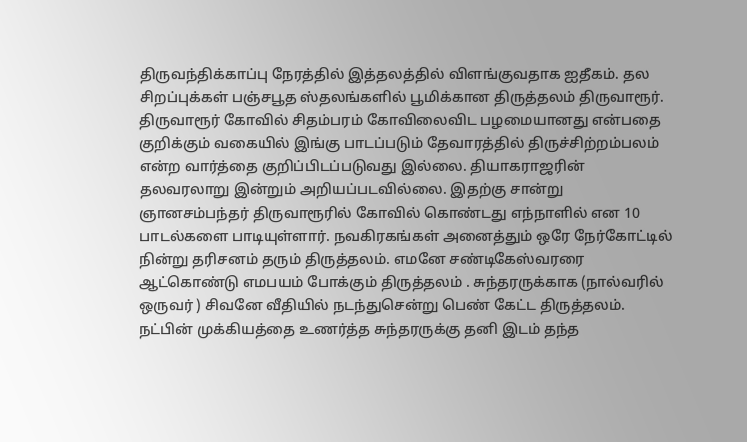திருவந்திக்காப்பு நேரத்தில் இத்தலத்தில் விளங்குவதாக ஐதீகம். தல சிறப்புக்கள் பஞ்சபூத ஸ்தலங்களில் பூமிக்கான திருத்தலம் திருவாரூர். திருவாரூர் கோவில் சிதம்பரம் கோவிலைவிட பழமையானது என்பதை குறிக்கும் வகையில் இங்கு பாடப்படும் தேவாரத்தில் திருச்சிற்றம்பலம் என்ற வார்த்தை குறிப்பிடப்படுவது இல்லை. தியாகராஜரின் தலவரலாறு இன்றும் அறியப்படவில்லை. இதற்கு சான்று ஞானசம்பந்தர் திருவாரூரில் கோவில் கொண்டது எந்நாளில் என 10 பாடல்களை பாடியுள்ளார். நவகிரகங்கள் அனைத்தும் ஒரே நேர்கோட்டில் நின்று தரிசனம் தரும் திருத்தலம். எமனே சண்டிகேஸ்வரரை ஆட்கொண்டு எமபயம் போக்கும் திருத்தலம் . சுந்தரருக்காக (நால்வரில் ஒருவர் ) சிவனே வீதியில் நடந்துசென்று பெண் கேட்ட திருத்தலம். நட்பின் முக்கியத்தை உணர்த்த சுந்தரருக்கு தனி இடம் தந்த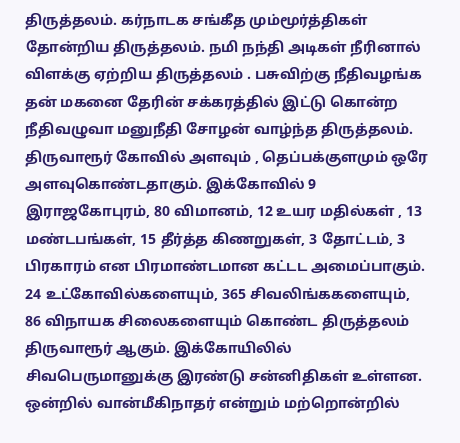திருத்தலம். கர்நாடக சங்கீத மும்மூர்த்திகள் தோன்றிய திருத்தலம். நமி நந்தி அடிகள் நீரினால் விளக்கு ஏற்றிய திருத்தலம் . பசுவிற்கு நீதிவழங்க தன் மகனை தேரின் சக்கரத்தில் இட்டு கொன்ற நீதிவழுவா மனுநீதி சோழன் வாழ்ந்த திருத்தலம். திருவாரூர் கோவில் அளவும் , தெப்பக்குளமும் ஒரே அளவுகொண்டதாகும். இக்கோவில் 9 இராஜகோபுரம், 80 விமானம், 12 உயர மதில்கள் , 13 மண்டபங்கள், 15 தீர்த்த கிணறுகள், 3 தோட்டம், 3 பிரகாரம் என பிரமாண்டமான கட்டட அமைப்பாகும். 24 உட்கோவில்களையும், 365 சிவலிங்ககளையும், 86 விநாயக சிலைகளையும் கொண்ட திருத்தலம் திருவாரூர் ஆகும். இக்கோயிலில் சிவபெருமானுக்கு இரண்டு சன்னிதிகள் உள்ளன. ஒன்றில் வான்மீகிநாதர் என்றும் மற்றொன்றில்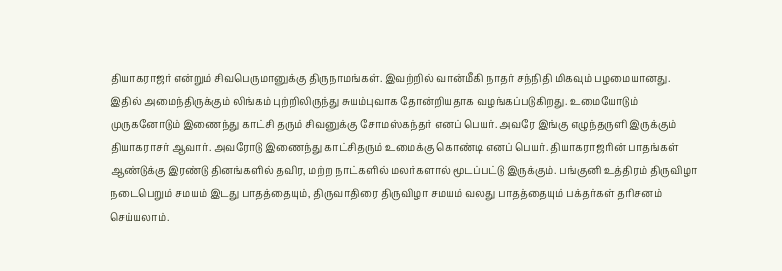தியாகராஜர் என்றும் சிவபெருமானுக்கு திருநாமங்கள். இவற்றில் வான்மீகி நாதர் சந்நிதி மிகவும் பழமையானது. இதில் அமைந்திருக்கும் லிங்கம் புற்றிலிருந்து சுயம்புவாக தோன்றியதாக வழங்கப்படுகிறது. உமையோடும் முருகனோடும் இணைந்து காட்சி தரும் சிவனுக்கு சோமஸ்கந்தர் எனப் பெயர். அவரே இங்கு எழுந்தருளி இருக்கும் தியாகராசர் ஆவார். அவரோடு இணைந்து காட்சிதரும் உமைக்கு கொண்டி எனப் பெயர். தியாகராஜரின் பாதங்கள் ஆண்டுக்கு இரண்டு தினங்களில் தவிர, மற்ற நாட்களில் மலர்களால் மூடப்பட்டு இருக்கும். பங்குனி உத்திரம் திருவிழா நடைபெறும் சமயம் இடது பாதத்தையும், திருவாதிரை திருவிழா சமயம் வலது பாதத்தையும் பக்தர்கள் தரிசனம் செய்யலாம்.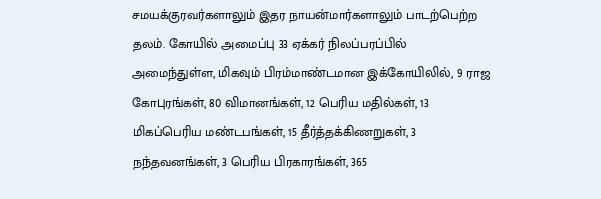சமயக்குரவர்களாலும் இதர நாயன்மார்களாலும் பாடற்பெற்ற தலம். கோயில் அமைப்பு 33 ஏக்கர் நிலப்பரப்பில் அமைந்துள்ள, மிகவும் பிரம்மாண்டமான இக்கோயிலில், 9 ராஜ கோபுரங்கள், 80 விமானங்கள், 12 பெரிய மதில்கள், 13 மிகப்பெரிய மண்டபங்கள், 15 தீர்த்தக்கிணறுகள், 3 நந்தவனங்கள், 3 பெரிய பிரகாரங்கள், 365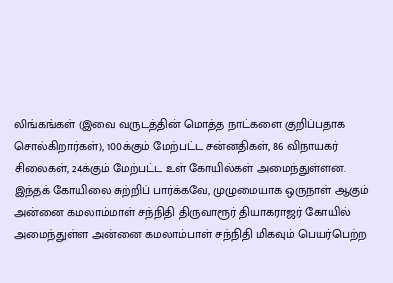லிங்கங்கள் (இவை வருடத்தின் மொத்த நாட்களை குறிப்பதாக சொல்கிறார்கள்), 100க்கும் மேற்பட்ட சன்னதிகள், 86 விநாயகர் சிலைகள், 24க்கும் மேற்பட்ட உள் கோயில்கள் அமைந்துள்ளன. இந்தக் கோயிலை சுற்றிப் பார்க்கவே, முழுமையாக ஒருநாள் ஆகும் அன்னை கமலாம்மாள் சந்நிதி திருவாரூர் தியாகராஜர் கோயில் அமைந்துள்ள அன்னை கமலாம்பாள் சந்நிதி மிகவும் பெயர்பெற்ற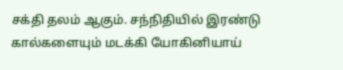சக்தி தலம் ஆகும். சந்நிதியில் இரண்டு கால்களையும் மடக்கி யோகினியாய்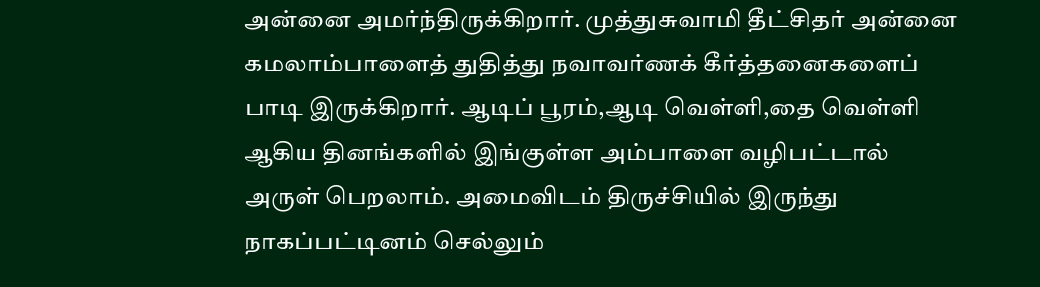அன்னை அமர்ந்திருக்கிறார். முத்துசுவாமி தீட்சிதர் அன்னை கமலாம்பாளைத் துதித்து நவாவர்ணக் கீர்த்தனைகளைப் பாடி இருக்கிறார். ஆடிப் பூரம்,ஆடி வெள்ளி,தை வெள்ளி ஆகிய தினங்களில் இங்குள்ள அம்பாளை வழிபட்டால் அருள் பெறலாம். அமைவிடம் திருச்சியில் இருந்து நாகப்பட்டினம் செல்லும்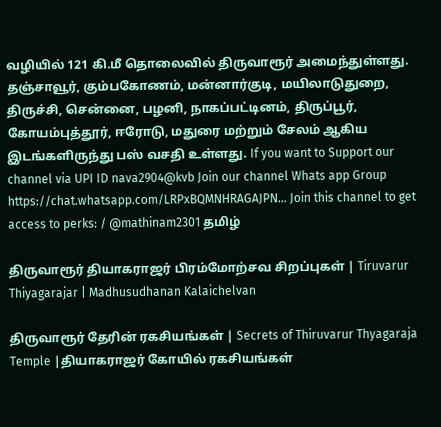வழியில் 121 கி.மீ தொலைவில் திருவாரூர் அமைந்துள்ளது. தஞ்சாவூர், கும்பகோணம், மன்னார்குடி, மயிலாடுதுறை, திருச்சி, சென்னை, பழனி, நாகப்பட்டினம், திருப்பூர், கோயம்புத்தூர், ஈரோடு, மதுரை மற்றும் சேலம் ஆகிய இடங்களிருந்து பஸ் வசதி உள்ளது. If you want to Support our channel via UPI ID nava2904@kvb Join our channel Whats app Group https://chat.whatsapp.com/LRPxBQMNHRAGAJPN... Join this channel to get access to perks: / @mathinam2301 தமிழ்

திருவாரூர் தியாகராஜர் பிரம்மோற்சவ சிறப்புகள் | Tiruvarur Thiyagarajar | Madhusudhanan Kalaichelvan

திருவாரூர் தேரின் ரகசியங்கள் | Secrets of Thiruvarur Thyagaraja Temple |தியாகராஜர் கோயில் ரகசியங்கள்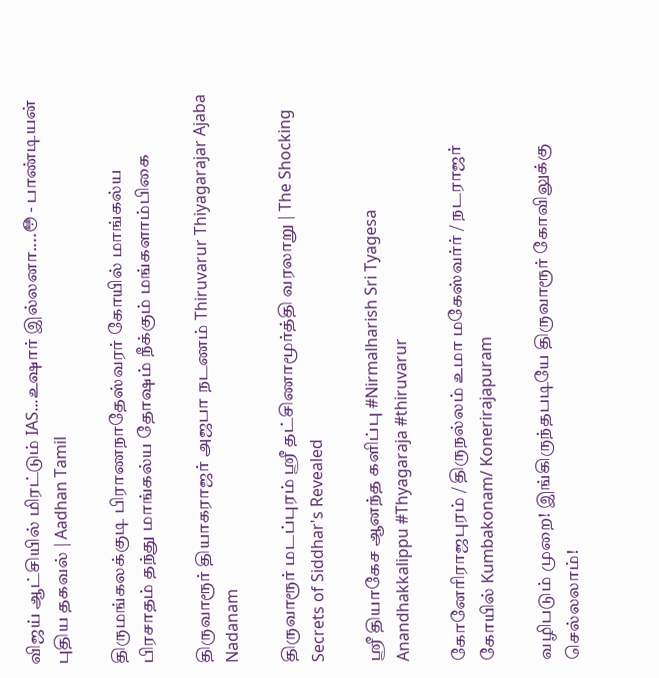விஜய் ஆட்சியில் மிரட்டும் IAS...உஷார் இல்லனா....😳 - பாண்டியன் புதிய தகவல் | Aadhan Tamil

திருமங்கலக்குடி பிராணநாதேஸ்வரர் கோயில் மாங்கல்ய பிரசாதம் தந்து மாங்கல்ய தோஷம் நீக்கும் மங்களாம்பிகை

திருவாரூர் தியாகராஜர் அஜபா நடணம் Thiruvarur Thiyagarajar Ajaba Nadanam

திருவாரூர் மடப்புரம் ஸ்ரீ தட்சிணாமூர்த்தி வரலாறு | The Shocking Secrets of Siddhar's Revealed

ஸ்ரீ தியாகேச ஆனந்த களிப்பு #Nirmalharish Sri Tyagesa Anandhakkalippu #Thyagaraja #thiruvarur

கோனேரிராஜபுரம் / திருநல்லம் உமா மகேஸ்வர்ர் / நடராஜர் கோயில் Kumbakonam/ Konerirajapuram

வழிபடும் முறை! இங்கிருந்தபடியே திருவாரூர் கோவிலுக்கு செல்லலாம்!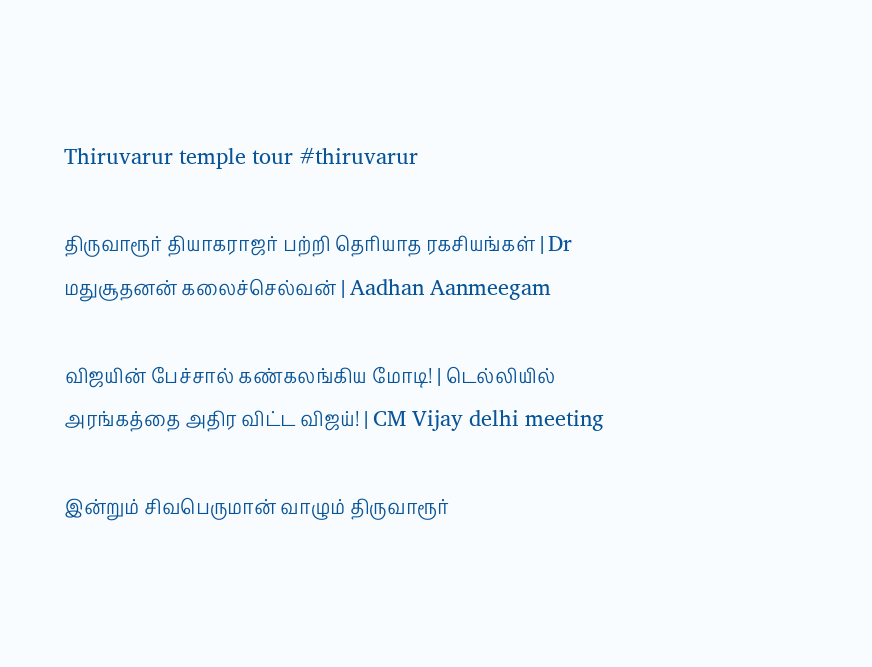Thiruvarur temple tour #thiruvarur

திருவாரூர் தியாகராஜர் பற்றி தெரியாத ரகசியங்கள் | Dr மதுசூதனன் கலைச்செல்வன் | Aadhan Aanmeegam

விஜயின் பேச்சால் கண்கலங்கிய மோடி! | டெல்லியில் அரங்கத்தை அதிர விட்ட விஜய்! | CM Vijay delhi meeting

இன்றும் சிவபெருமான் வாழும் திருவாரூர்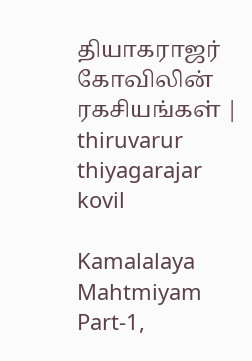தியாகராஜர் கோவிலின் ரகசியங்கள் | thiruvarur thiyagarajar kovil

Kamalalaya Mahtmiyam Part-1,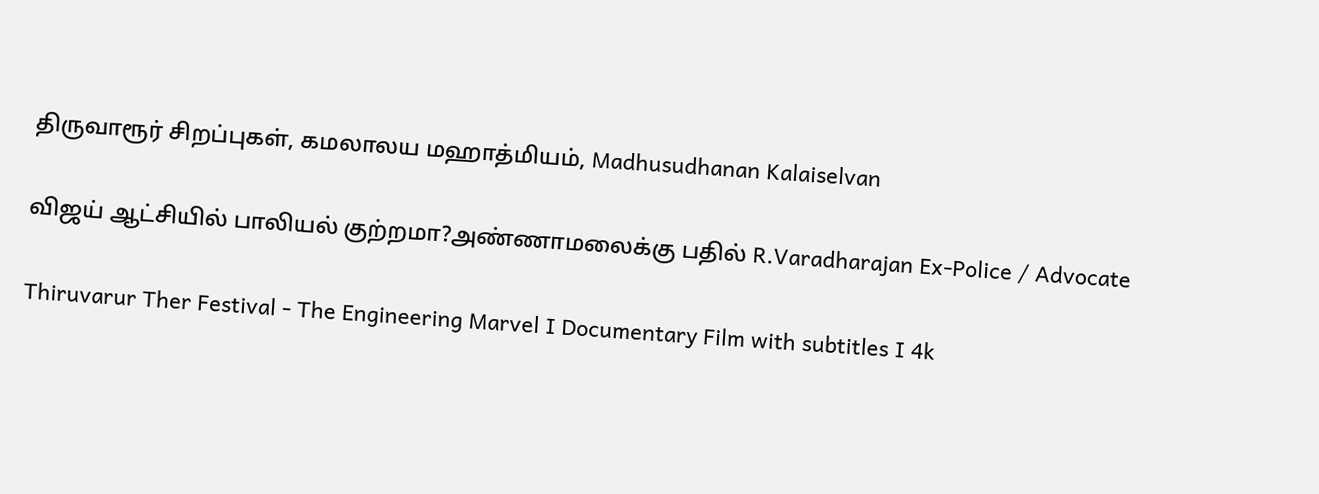திருவாரூர் சிறப்புகள், கமலாலய மஹாத்மியம், Madhusudhanan Kalaiselvan

விஜய் ஆட்சியில் பாலியல் குற்றமா?அண்ணாமலைக்கு பதில் R.Varadharajan Ex-Police / Advocate

Thiruvarur Ther Festival - The Engineering Marvel I Documentary Film with subtitles I 4k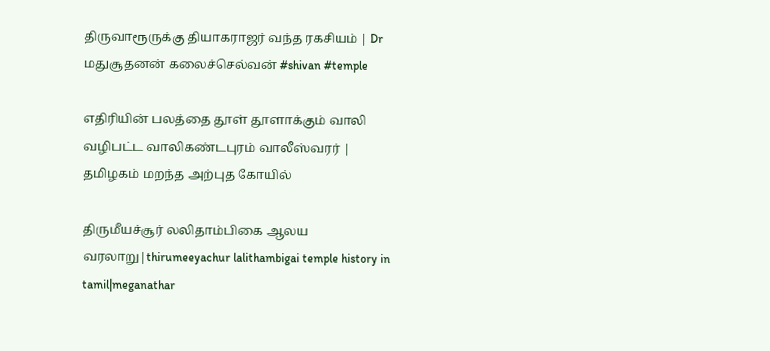திருவாரூருக்கு தியாகராஜர் வந்த ரகசியம் | Dr மதுசூதனன் கலைச்செல்வன் #shivan #temple

எதிரியின் பலத்தை தூள் தூளாக்கும் வாலி வழிபட்ட வாலிகண்டபுரம் வாலீஸ்வரர் | தமிழகம் மறந்த அற்புத கோயில்

திருமீயச்சூர் லலிதாம்பிகை ஆலய வரலாறு|thirumeeyachur lalithambigai temple history in tamil|meganathar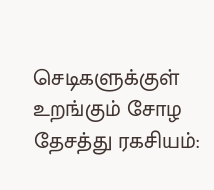செடிகளுக்குள் உறங்கும் சோழ தேசத்து ரகசியம்: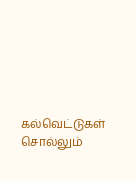கல்வெட்டுகள் சொல்லும்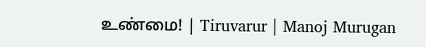உண்மை! | Tiruvarur | Manoj Murugan